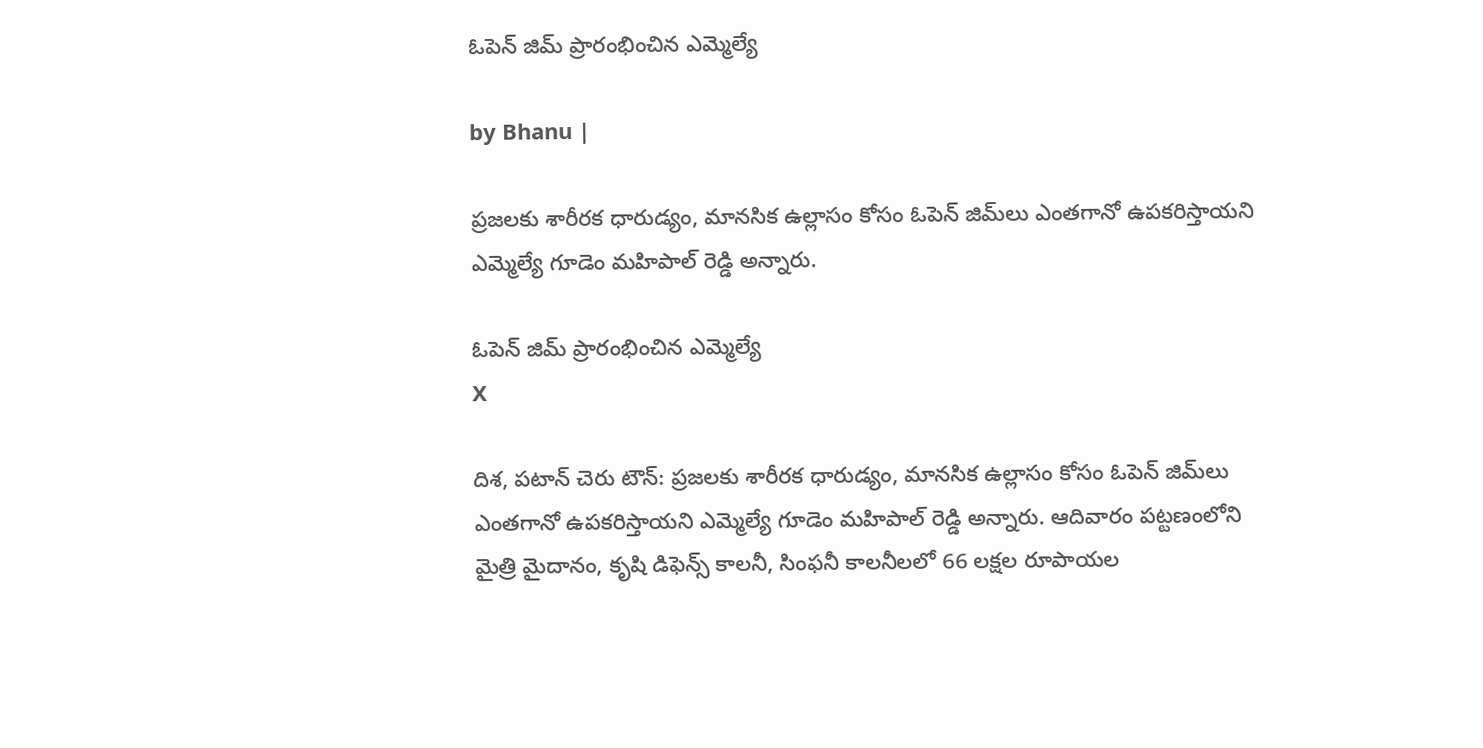ఓపెన్ జిమ్‌ ప్రారంభించిన ఎమ్మెల్యే

by Bhanu |

ప్రజలకు శారీరక ధారుడ్యం, మానసిక ఉల్లాసం కోసం ఓపెన్ జిమ్‌లు ఎంతగానో ఉపకరిస్తాయని ఎమ్మెల్యే గూడెం మహిపాల్ రెడ్డి అన్నారు.

ఓపెన్ జిమ్‌ ప్రారంభించిన ఎమ్మెల్యే
X

దిశ, పటాన్ చెరు టౌన్: ప్రజలకు శారీరక ధారుడ్యం, మానసిక ఉల్లాసం కోసం ఓపెన్ జిమ్‌లు ఎంతగానో ఉపకరిస్తాయని ఎమ్మెల్యే గూడెం మహిపాల్ రెడ్డి అన్నారు. ఆదివారం పట్టణంలోని మైత్రి మైదానం, కృషి డిఫెన్స్ కాలనీ, సింఫనీ కాలనీలలో 66 లక్షల రూపాయల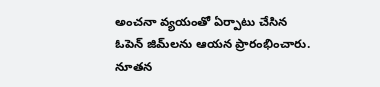అంచనా వ్యయంతో ఏర్పాటు చేసిన ఓపెన్ జిమ్‌లను ఆయన ప్రారంభించారు. నూతన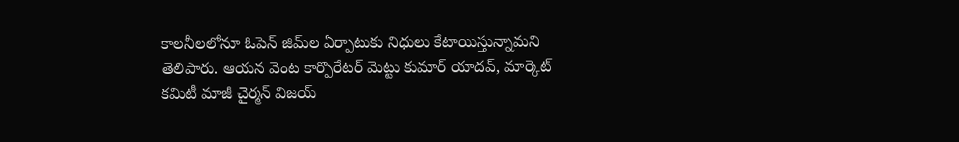కాలనీలలోనూ ఓపెన్ జిమ్‌ల ఏర్పాటుకు నిధులు కేటాయిస్తున్నామని తెలిపారు. ఆయన వెంట కార్పొరేటర్ మెట్టు కుమార్ యాదవ్, మార్కెట్ కమిటీ మాజీ చైర్మన్ విజయ్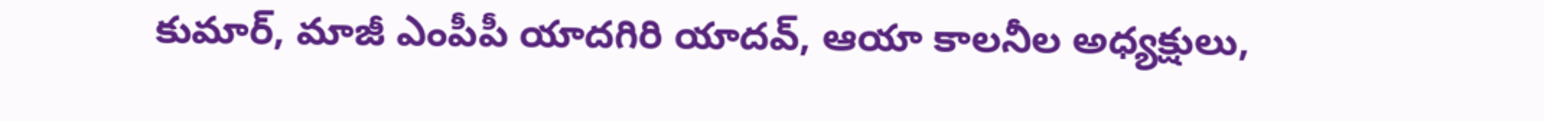కుమార్, మాజీ ఎంపీపీ యాదగిరి యాదవ్, ఆయా కాలనీల అధ్యక్షులు,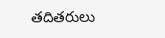తదితరులు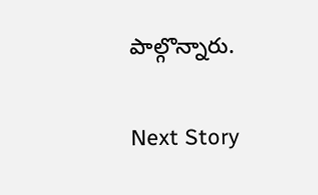పాల్గొన్నారు.

Next Story